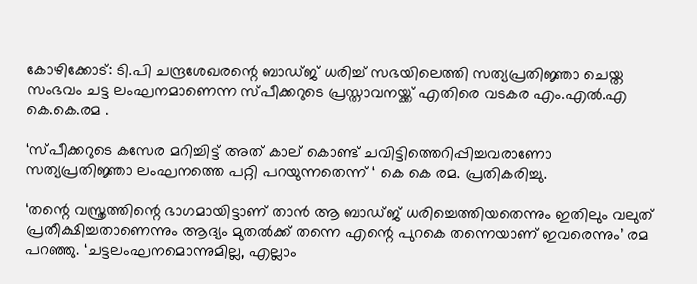കോഴിക്കോട്: ടി.പി ചന്ദ്രശേഖരന്റെ ബാഡ്ജ് ധരിച്ച്‌ സഭയിലെത്തി സത്യപ്രതിജ്ഞാ ചെയ്ത സംഭവം ചട്ട ലംഘനമാണെന്ന സ്പീക്കറുടെ പ്രസ്താവനയ്ക്ക് എതിരെ വടകര എം.എല്‍.എ കെ.കെ.രമ .

‘സ്പീക്കറുടെ കസേര മറിച്ചിട്ട് അത് കാല് കൊണ്ട് ചവിട്ടിത്തെറിപ്പിച്ചവരാണോ സത്യപ്രതിജ്ഞാ ലംഘനത്തെ പറ്റി പറയുന്നതെന്ന് ‘ കെ കെ രമ. പ്രതികരിച്ചു.

‘തന്റെ വസ്ത്രത്തിന്റെ ഭാഗമായിട്ടാണ് താന്‍ ആ ബാഡ്ജ് ധരിച്ചെത്തിയതെന്നും ഇതിലും വലുത് പ്രതീക്ഷിച്ചതാണെന്നും ആദ്യം മുതല്‍ക്ക് തന്നെ എന്റെ പുറകെ തന്നെയാണ് ഇവരെന്നും’ രമ പറഞ്ഞു. ‘ചട്ടലംഘനമൊന്നുമില്ല, എല്ലാം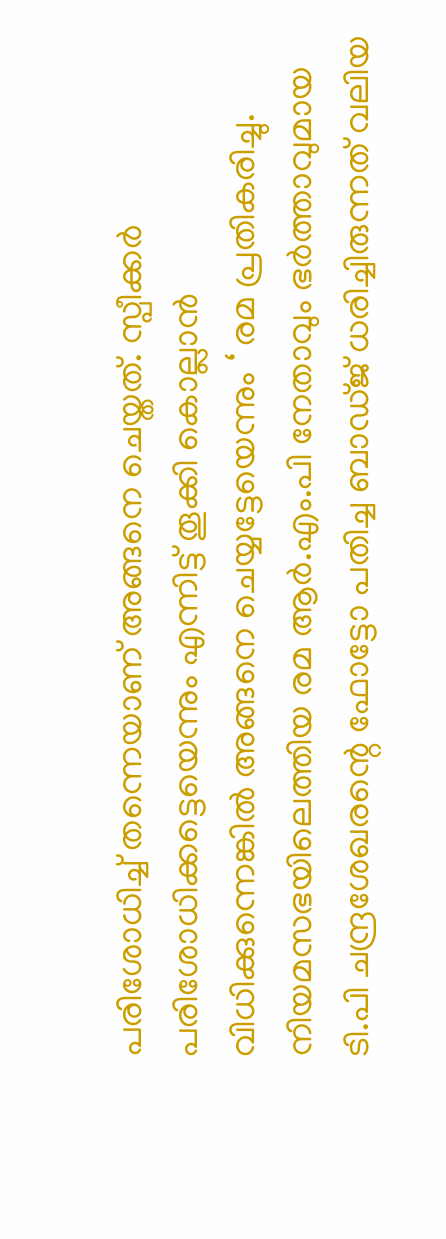പരിശോധിച്ച്‌ തന്നെയാണ് അങ്ങനെ ചെയ്തത്. സ്പീക്കര്‍ പരിശോധിക്കട്ടെയെന്നും എന്നിട്ട് തൂക്കി കൊല്ലാന്‍ വിധിക്കുന്നെങ്കില്‍ അങ്ങനെ ചെയ്യട്ടേയെന്നും ‘ രമ പ്രതികരിച്ചു.
നിയമസഭയിലെത്തിയ രമ ആര്‍.എം.പി നേതാവും ഭര്‍ത്താവുമായ ടി.പി ചന്ദ്രശേഖരന്റെ ഫോട്ടോ പതിച്ച ബാഡ്ജ് ധരിച്ചിരുന്നത് വലിയ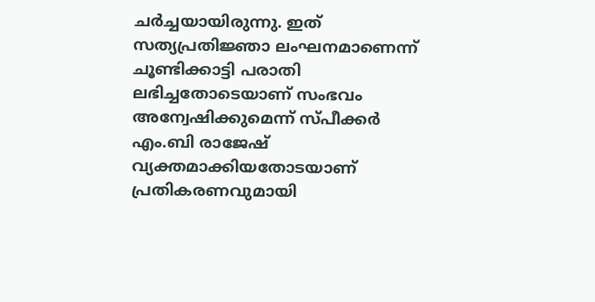ചര്‍ച്ചയായിരുന്നു. ഇത് സത്യപ്രതിജ്ഞാ ലംഘനമാണെന്ന് ചൂണ്ടിക്കാട്ടി പരാതി ലഭിച്ചതോടെയാണ് സംഭവം അന്വേഷിക്കുമെന്ന് സ്പീക്കര്‍ എം.ബി രാജേഷ് വ്യക്തമാക്കിയതോടയാണ് പ്രതികരണവുമായി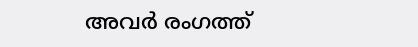അവര്‍ രംഗത്ത്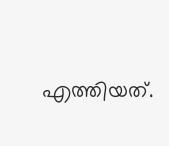എത്തിയത്.